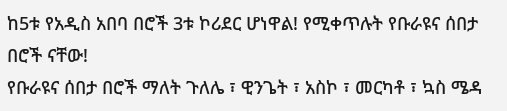ከ5ቱ የአዲስ አበባ በሮች 3ቱ ኮሪደር ሆነዋል! የሚቀጥሉት የቡራዩና ሰበታ በሮች ናቸው!
የቡራዩና ሰበታ በሮች ማለት ጉለሌ ፣ ዊንጌት ፣ አስኮ ፣ መርካቶ ፣ ኳስ ሜዳ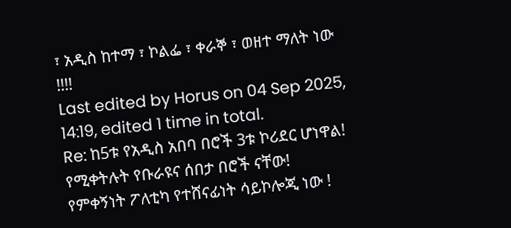፣ አዲስ ከተማ ፣ ኮልፌ ፣ ቀራኞ ፣ ወዘተ ማለት ነው !!!!
Last edited by Horus on 04 Sep 2025, 14:19, edited 1 time in total.
Re: ከ5ቱ የአዲስ አበባ በሮች 3ቱ ኮሪደር ሆነዋል! የሚቀትሉት የቡራዩና ሰበታ በሮች ናቸው!
የምቀኝነት ፖለቲካ የተሸናፊነት ሳይኮሎጂ ነው !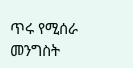ጥሩ የሚሰራ መንግስት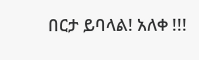በርታ ይባላል! አለቀ !!!